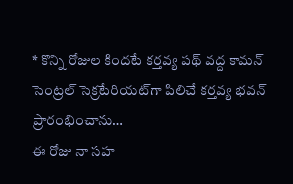* కొన్ని రోజుల కిందటే కర్తవ్య పథ్ వద్ద కామన్ సెంట్రల్ సెక్రటేరియట్‌గా పిలిచే కర్తవ్య భవన్ ప్రారంభించాను…
ఈ రోజు నా సహ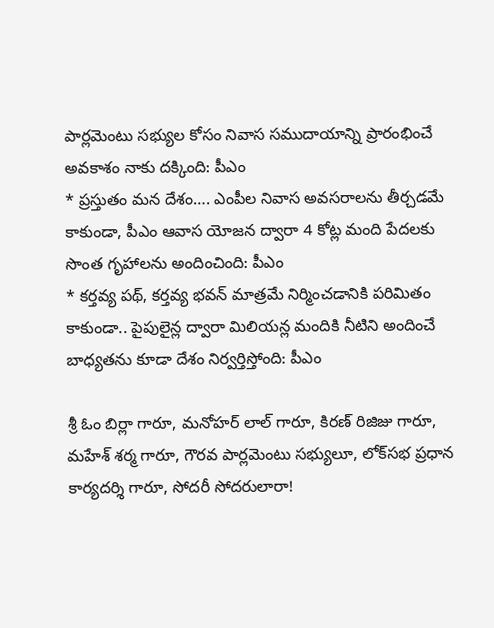పార్లమెంటు సభ్యుల కోసం నివాస సముదాయాన్ని ప్రారంభించే అవకాశం నాకు దక్కింది: పీఎం
* ప్రస్తుతం మన దేశం…. ఎంపీల నివాస అవసరాలను తీర్చడమే కాకుండా, పీఎం ఆవాస యోజన ద్వారా 4 కోట్ల మంది పేదలకు సొంత గృహాలను అందించింది: పీఎం
* కర్తవ్య పథ్, కర్తవ్య భవన్ మాత్రమే నిర్మించడానికి పరిమితం కాకుండా.. పైపులైన్ల ద్వారా మిలియన్ల మందికి నీటిని అందించే బాధ్యతను కూడా దేశం నిర్వర్తిస్తోంది: పీఎం

శ్రీ ఓం బిర్లా గారూ, మనోహర్ లాల్ గారూ, కిరణ్ రిజిజు గారూ, మహేశ్ శర్మ గారూ, గౌరవ పార్లమెంటు సభ్యులూ, లోక్‌సభ ప్రధాన కార్యదర్శి గారూ, సోదరీ సోదరులారా!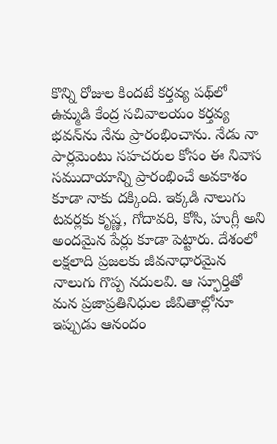కొన్ని రోజుల కిందటే కర్తవ్య పథ్‌లో ఉమ్మడి కేంద్ర సచివాలయం కర్తవ్య భవన్‌ను నేను ప్రారంభించాను. నేడు నా పార్లమెంటు సహచరుల కోసం ఈ నివాస సముదాయాన్ని ప్రారంభించే అవకాశం కూడా నాకు దక్కింది. ఇక్కడి నాలుగు టవర్లకు కృష్ణ, గోదావరి, కోసి, హుగ్లీ అని అందమైన పేర్లు కూడా పెట్టారు. దేశంలో లక్షలాది ప్రజలకు జీవనాధారమైన నాలుగు గొప్ప నదులవి. ఆ స్ఫూర్తితో మన ప్రజాప్రతినిధుల జీవితాల్లోనూ ఇప్పుడు ఆనందం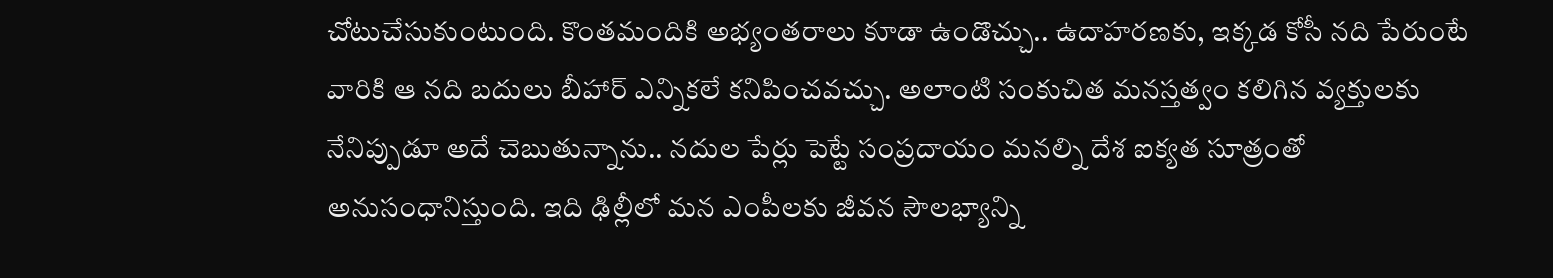చోటుచేసుకుంటుంది. కొంతమందికి అభ్యంతరాలు కూడా ఉండొచ్చు.. ఉదాహరణకు, ఇక్కడ కోసీ నది పేరుంటే వారికి ఆ నది బదులు బీహార్ ఎన్నికలే కనిపించవచ్చు. అలాంటి సంకుచిత మనస్తత్వం కలిగిన వ్యక్తులకు నేనిప్పుడూ అదే చెబుతున్నాను.. నదుల పేర్లు పెట్టే సంప్రదాయం మనల్ని దేశ ఐక్యత సూత్రంతో అనుసంధానిస్తుంది. ఇది ఢిల్లీలో మన ఎంపీలకు జీవన సౌలభ్యాన్ని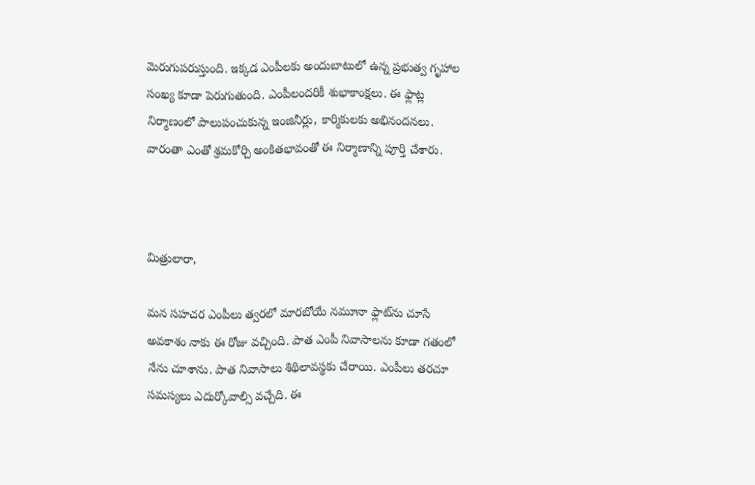మెరుగుపరుస్తుంది. ఇక్కడ ఎంపీలకు అందుబాటులో ఉన్న ప్రభుత్వ గృహాల సంఖ్య కూడా పెరుగుతుంది. ఎంపీలందరికీ శుభాకాంక్షలు. ఈ ఫ్లాట్ల నిర్మాణంలో పాలుపంచుకున్న ఇంజినీర్లు, కార్మికులకు అభినందనలు. వారంతా ఎంతో శ్రమకోర్చి అంకితభావంతో ఈ నిర్మాణాన్ని పూర్తి చేశారు.



మిత్రులారా,

మన సహచర ఎంపీలు త్వరలో మారబోయే నమూనా ఫ్లాట్‌ను చూసే అవకాశం నాకు ఈ రోజు వచ్చింది. పాత ఎంపీ నివాసాలను కూడా గతంలో నేను చూశాను. పాత నివాసాలు శిథిలావస్థకు చేరాయి. ఎంపీలు తరచూ సమస్యలు ఎదుర్కోవాల్సి వచ్చేది. ఈ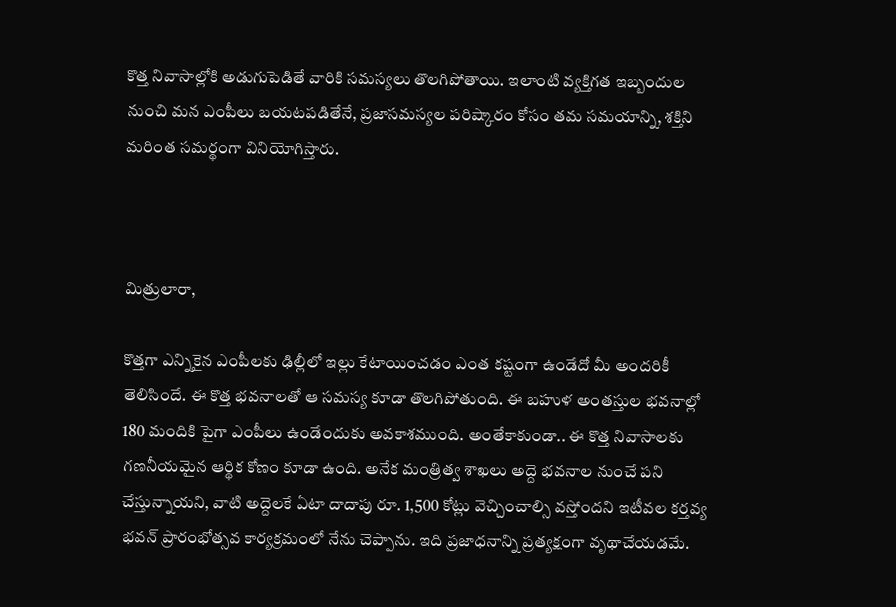కొత్త నివాసాల్లోకి అడుగుపెడితే వారికి సమస్యలు తొలగిపోతాయి. ఇలాంటి వ్యక్తిగత ఇబ్బందుల నుంచి మన ఎంపీలు బయటపడితేనే, ప్రజాసమస్యల పరిష్కారం కోసం తమ సమయాన్ని, శక్తిని మరింత సమర్థంగా వినియోగిస్తారు.



మిత్రులారా,

కొత్తగా ఎన్నికైన ఎంపీలకు ఢిల్లీలో ఇల్లు కేటాయించడం ఎంత కష్టంగా ఉండేదో మీ అందరికీ తెలిసిందే. ఈ కొత్త భవనాలతో ఆ సమస్య కూడా తొలగిపోతుంది. ఈ బహుళ అంతస్తుల భవనాల్లో 180 మందికి పైగా ఎంపీలు ఉండేందుకు అవకాశముంది. అంతేకాకుండా.. ఈ కొత్త నివాసాలకు గణనీయమైన ఆర్థిక కోణం కూడా ఉంది. అనేక మంత్రిత్వ శాఖలు అద్దె భవనాల నుంచే పని చేస్తున్నాయని, వాటి అద్దెలకే ఏటా దాదాపు రూ. 1,500 కోట్లు వెచ్చించాల్సి వస్తోందని ఇటీవల కర్తవ్య భవన్ ప్రారంభోత్సవ కార్యక్రమంలో నేను చెప్పాను. ఇది ప్రజాధనాన్ని ప్రత్యక్షంగా వృథాచేయడమే.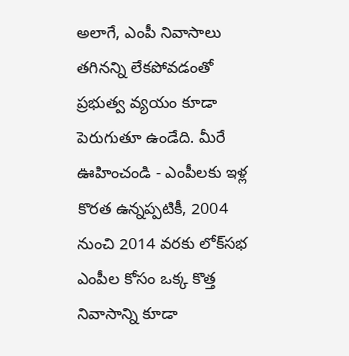అలాగే, ఎంపీ నివాసాలు తగినన్ని లేకపోవడంతో ప్రభుత్వ వ్యయం కూడా పెరుగుతూ ఉండేది. మీరే ఊహించండి - ఎంపీలకు ఇళ్ల కొరత ఉన్నప్పటికీ, 2004 నుంచి 2014 వరకు లోక్‌సభ ఎంపీల కోసం ఒక్క కొత్త నివాసాన్ని కూడా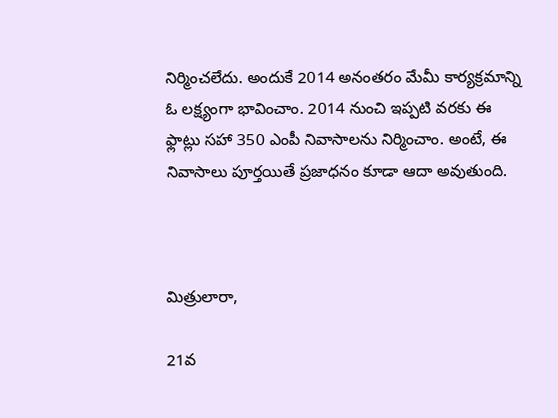నిర్మించలేదు. అందుకే 2014 అనంతరం మేమీ కార్యక్రమాన్ని ఓ లక్ష్యంగా భావించాం. 2014 నుంచి ఇప్పటి వరకు ఈ ఫ్లాట్లు సహా 350 ఎంపీ నివాసాలను నిర్మించాం. అంటే, ఈ నివాసాలు పూర్తయితే ప్రజాధనం కూడా ఆదా అవుతుంది.



మిత్రులారా,

21వ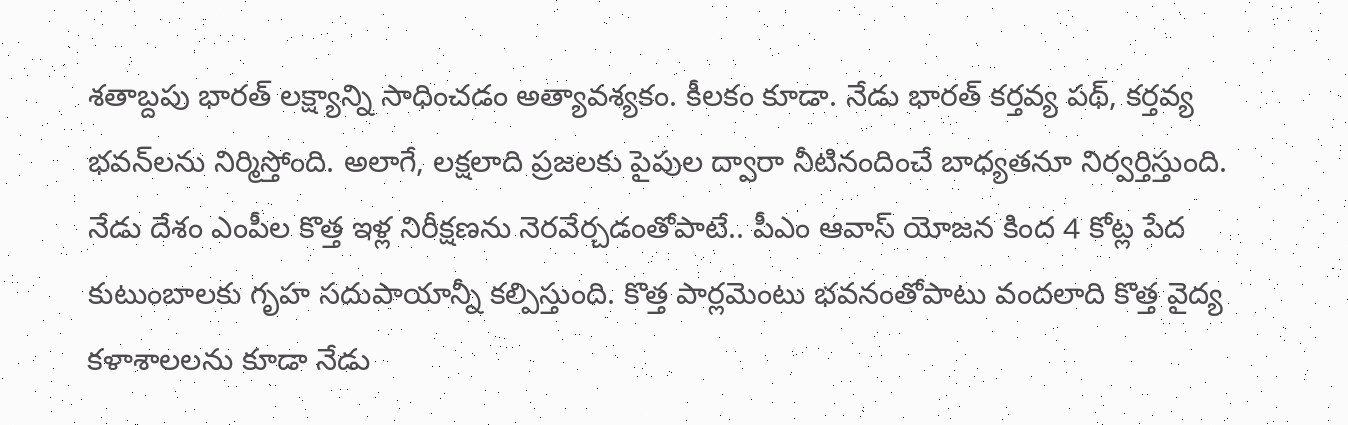శతాబ్దపు భారత్ లక్ష్యాన్ని సాధించడం అత్యావశ్యకం. కీలకం కూడా. నేడు భారత్ కర్తవ్య పథ్, కర్తవ్య భవన్‌లను నిర్మిస్తోంది. అలాగే, లక్షలాది ప్రజలకు పైపుల ద్వారా నీటినందించే బాధ్యతనూ నిర్వర్తిస్తుంది. నేడు దేశం ఎంపీల కొత్త ఇళ్ల నిరీక్షణను నెరవేర్చడంతోపాటే.. పీఎం ఆవాస్ యోజన కింద 4 కోట్ల పేద కుటుంబాలకు గృహ సదుపాయాన్నీ కల్పిస్తుంది. కొత్త పార్లమెంటు భవనంతోపాటు వందలాది కొత్త వైద్య కళాశాలలను కూడా నేడు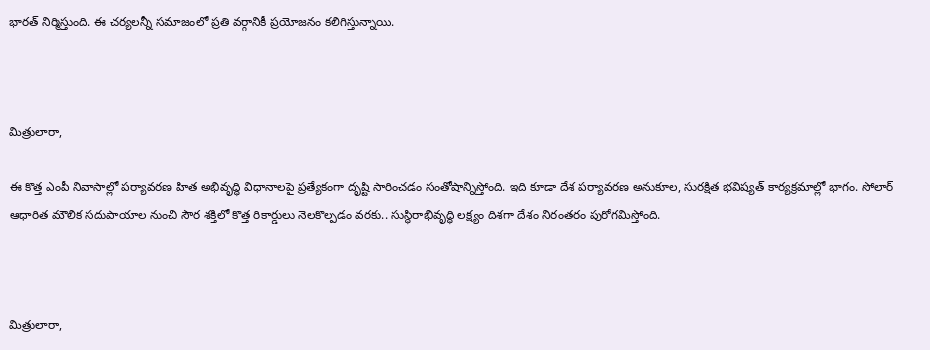భారత్ నిర్మిస్తుంది. ఈ చర్యలన్నీ సమాజంలో ప్రతి వర్గానికీ ప్రయోజనం కలిగిస్తున్నాయి.



మిత్రులారా,

ఈ కొత్త ఎంపీ నివాసాల్లో పర్యావరణ హిత అభివృద్ధి విధానాలపై ప్రత్యేకంగా దృష్టి సారించడం సంతోషాన్నిస్తోంది. ఇది కూడా దేశ పర్యావరణ అనుకూల, సురక్షిత భవిష్యత్ కార్యక్రమాల్లో భాగం. సోలార్ ఆధారిత మౌలిక సదుపాయాల నుంచి సౌర శక్తిలో కొత్త రికార్డులు నెలకొల్పడం వరకు.. సుస్థిరాభివృద్ధి లక్ష్యం దిశగా దేశం నిరంతరం పురోగమిస్తోంది.



మిత్రులారా,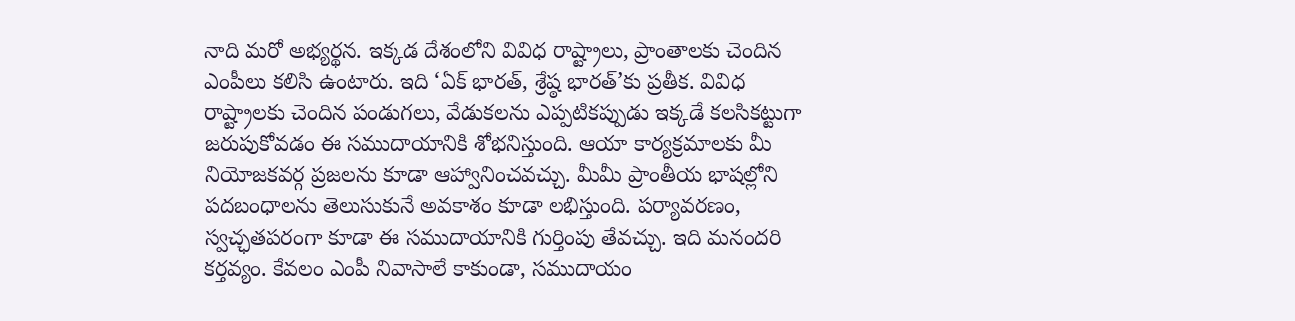నాది మరో అభ్యర్థన. ఇక్కడ దేశంలోని వివిధ రాష్ట్రాలు, ప్రాంతాలకు చెందిన ఎంపీలు కలిసి ఉంటారు. ఇది ‘ఏక్ భారత్, శ్రేష్ఠ భారత్’కు ప్రతీక. వివిధ రాష్ట్రాలకు చెందిన పండుగలు, వేడుకలను ఎప్పటికప్పుడు ఇక్కడే కలసికట్టుగా జరుపుకోవడం ఈ సముదాయానికి శోభనిస్తుంది. ఆయా కార్యక్రమాలకు మీ నియోజకవర్గ ప్రజలను కూడా ఆహ్వానించవచ్చు. మీమీ ప్రాంతీయ భాషల్లోని పదబంధాలను తెలుసుకునే అవకాశం కూడా లభిస్తుంది. పర్యావరణం, స్వచ్ఛతపరంగా కూడా ఈ సముదాయానికి గుర్తింపు తేవచ్చు. ఇది మనందరి కర్తవ్యం. కేవలం ఎంపీ నివాసాలే కాకుండా, సముదాయం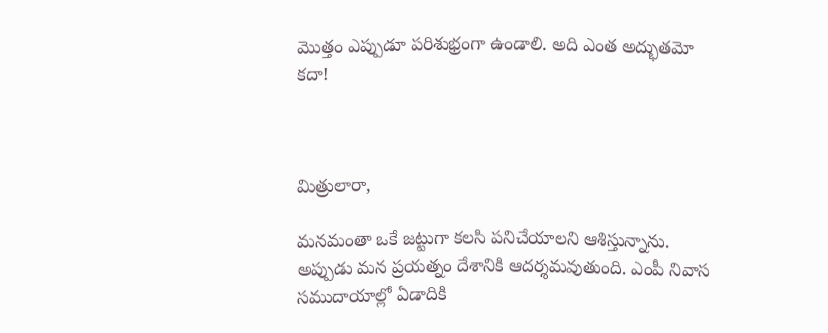మొత్తం ఎప్పుడూ పరిశుభ్రంగా ఉండాలి. అది ఎంత అద్భుతమో కదా!



మిత్రులారా,

మనమంతా ఒకే జట్టుగా కలసి పనిచేయాలని ఆశిస్తున్నాను. అప్పుడు మన ప్రయత్నం దేశానికి ఆదర్శమవుతుంది. ఎంపీ నివాస సముదాయాల్లో ఏడాదికి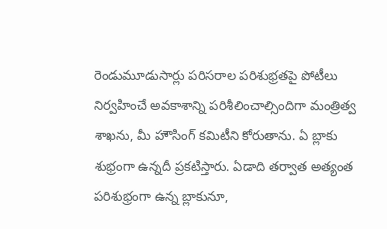రెండుమూడుసార్లు పరిసరాల పరిశుభ్రతపై పోటీలు నిర్వహించే అవకాశాన్ని పరిశీలించాల్సిందిగా మంత్రిత్వ శాఖను, మీ హౌసింగ్ కమిటీని కోరుతాను. ఏ బ్లాకు శుభ్రంగా ఉన్నదీ ప్రకటిస్తారు. ఏడాది తర్వాత అత్యంత పరిశుభ్రంగా ఉన్న బ్లాకునూ,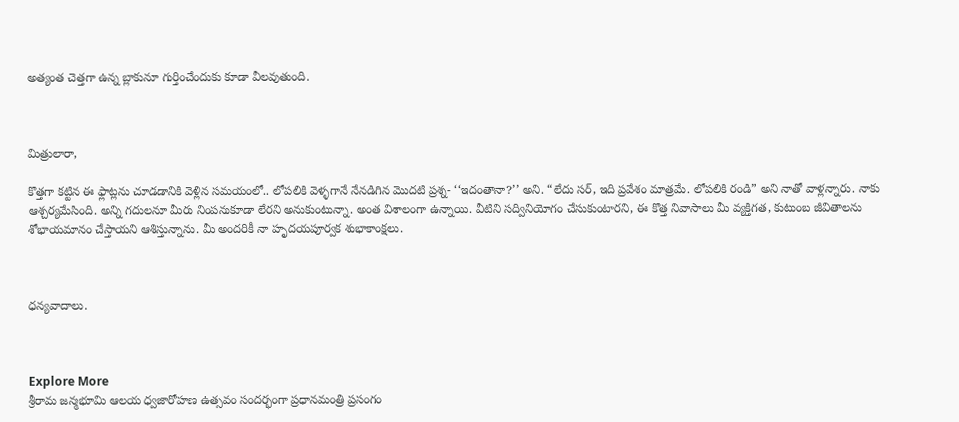అత్యంత చెత్తగా ఉన్న బ్లాకునూ గుర్తించేందుకు కూడా వీలవుతుంది.



మిత్రులారా,

కొత్తగా కట్టిన ఈ ఫ్లాట్లను చూడడానికి వెళ్లిన సమయంలో.. లోపలికి వెళ్ళగానే నేనడిగిన మొదటి ప్రశ్న- ‘‘ఇదంతానా?’’ అని. “లేదు సర్, ఇది ప్రవేశం మాత్రమే. లోపలికి రండి” అని నాతో వాళ్లన్నారు. నాకు ఆశ్చర్యమేసింది. అన్ని గదులనూ మీరు నింపనుకూడా లేరని అనుకుంటున్నా. అంత విశాలంగా ఉన్నాయి. వీటిని సద్వినియోగం చేసుకుంటారని, ఈ కొత్త నివాసాలు మీ వ్యక్తిగత, కుటుంబ జీవితాలను శోభాయమానం చేస్తాయని ఆశిస్తున్నాను. మీ అందరికీ నా హృదయపూర్వక శుభాకాంక్షలు.



ధన్యవాదాలు.



Explore More
శ్రీరామ జన్మభూమి ఆలయ ధ్వజారోహణ ఉత్సవం సందర్భంగా ప్రధానమంత్రి ప్రసంగం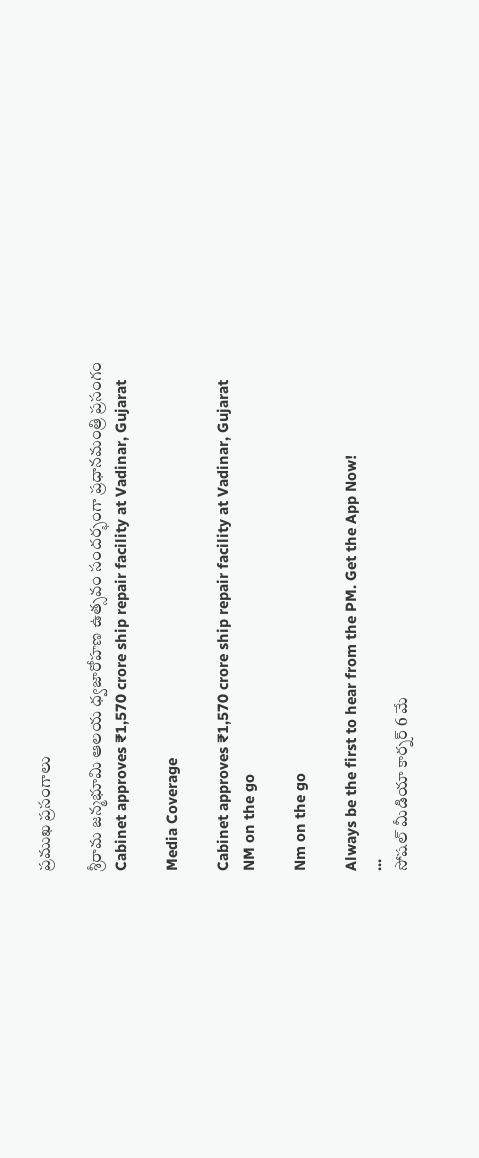ప్రముఖ ప్రసంగాలు

శ్రీరామ జన్మభూమి ఆలయ ధ్వజారోహణ ఉత్సవం సందర్భంగా ప్రధానమంత్రి ప్రసంగం
Cabinet approves ₹1,570 crore ship repair facility at Vadinar, Gujarat

Media Coverage

Cabinet approves ₹1,570 crore ship repair facility at Vadinar, Gujarat
NM on the go

Nm on the go

Always be the first to hear from the PM. Get the App Now!
...
సోషల్ మీడియా కార్నర్ 6 మే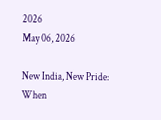2026
May 06, 2026

New India, New Pride: When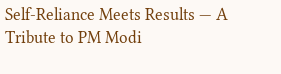Self-Reliance Meets Results — A Tribute to PM Modi